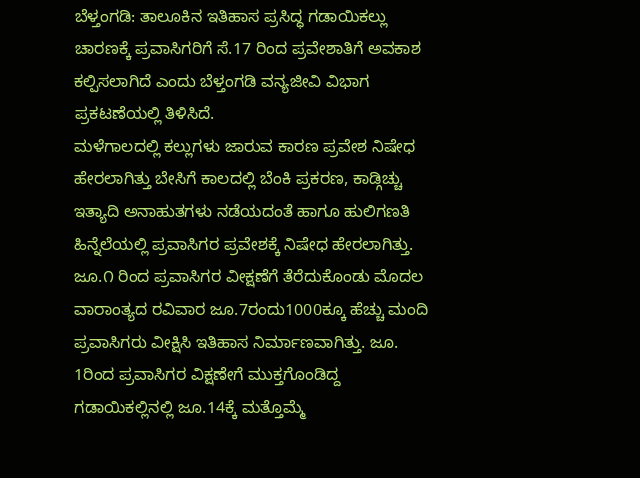ಬೆಳ್ತಂಗಡಿ: ತಾಲೂಕಿನ ಇತಿಹಾಸ ಪ್ರಸಿದ್ಧ ಗಡಾಯಿಕಲ್ಲು ಚಾರಣಕ್ಕೆ ಪ್ರವಾಸಿಗರಿಗೆ ಸೆ.17 ರಿಂದ ಪ್ರವೇಶಾತಿಗೆ ಅವಕಾಶ ಕಲ್ಪಿಸಲಾಗಿದೆ ಎಂದು ಬೆಳ್ತಂಗಡಿ ವನ್ಯಜೀವಿ ವಿಭಾಗ ಪ್ರಕಟಣೆಯಲ್ಲಿ ತಿಳಿಸಿದೆ.
ಮಳೆಗಾಲದಲ್ಲಿ ಕಲ್ಲುಗಳು ಜಾರುವ ಕಾರಣ ಪ್ರವೇಶ ನಿಷೇಧ ಹೇರಲಾಗಿತ್ತು ಬೇಸಿಗೆ ಕಾಲದಲ್ಲಿ ಬೆಂಕಿ ಪ್ರಕರಣ, ಕಾಡ್ಗಿಚ್ಚು ಇತ್ಯಾದಿ ಅನಾಹುತಗಳು ನಡೆಯದಂತೆ ಹಾಗೂ ಹುಲಿಗಣತಿ ಹಿನ್ನೆಲೆಯಲ್ಲಿ ಪ್ರವಾಸಿಗರ ಪ್ರವೇಶಕ್ಕೆ ನಿಷೇಧ ಹೇರಲಾಗಿತ್ತು. ಜೂ.೧ ರಿಂದ ಪ್ರವಾಸಿಗರ ವೀಕ್ಷಣೆಗೆ ತೆರೆದುಕೊಂಡು ಮೊದಲ ವಾರಾಂತ್ಯದ ರವಿವಾರ ಜೂ.7ರಂದು1000ಕ್ಕೂ ಹೆಚ್ಚು ಮಂದಿ ಪ್ರವಾಸಿಗರು ವೀಕ್ಷಿಸಿ ಇತಿಹಾಸ ನಿರ್ಮಾಣವಾಗಿತ್ತು. ಜೂ. 1ರಿಂದ ಪ್ರವಾಸಿಗರ ವಿಕ್ಷಣೇಗೆ ಮುಕ್ತಗೊಂಡಿದ್ದ ಗಡಾಯಿಕಲ್ಲಿನಲ್ಲಿ ಜೂ.14ಕ್ಕೆ ಮತ್ತೊಮ್ಮೆ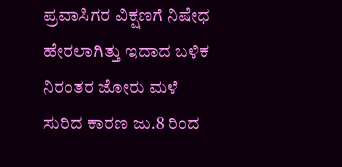ಪ್ರವಾಸಿಗರ ವಿಕ್ಷಣಗೆ ನಿಷೇಧ ಹೇರಲಾಗಿತ್ತು ಇದಾದ ಬಳಿಕ ನಿರಂತರ ಜೋರು ಮಳೆ ಸುರಿದ ಕಾರಣ ಜು.8 ರಿಂದ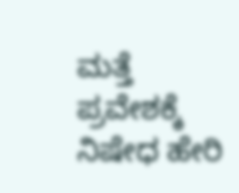ಮತ್ತೆ ಪ್ರವೇಶಕ್ಕೆ ನಿಷೇಧ ಹೇರಿ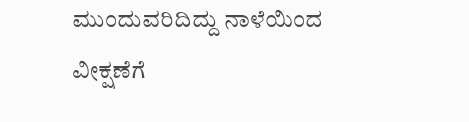ಮುಂದುವರಿದಿದ್ದು ನಾಳೆಯಿಂದ ವೀಕ್ಷಣೆಗೆ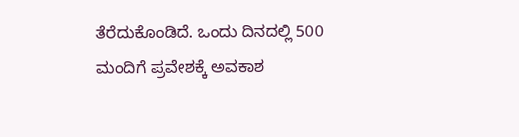ತೆರೆದುಕೊಂಡಿದೆ. ಒಂದು ದಿನದಲ್ಲಿ 500 ಮಂದಿಗೆ ಪ್ರವೇಶಕ್ಕೆ ಅವಕಾಶ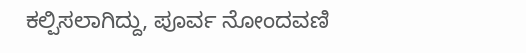ಕಲ್ಪಿಸಲಾಗಿದ್ದು, ಪೂರ್ವ ನೋಂದವಣಿ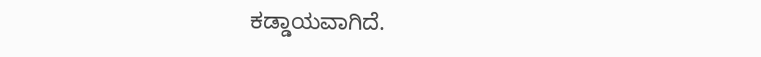ಕಡ್ಡಾಯವಾಗಿದೆ.